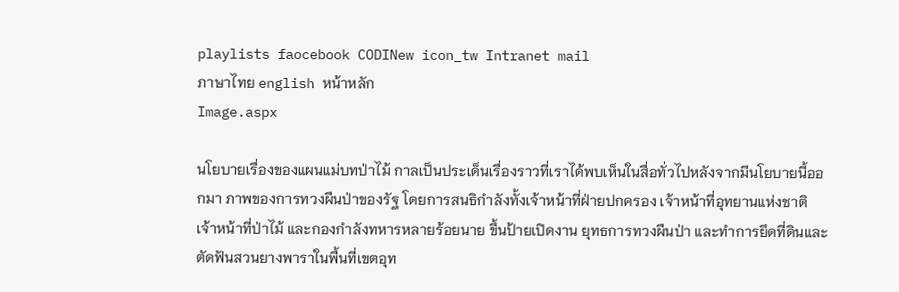playlists faocebook CODINew icon_tw Intranet mail
ภาษาไทย english หน้าหลัก
Image.aspx

นโยบายเรื่องของแผนแม่บทป่าไม้ กาลเป็นประเด็นเรื่องราวที่เราได้พบเห็นในสื่อทั่วไปหลังจากมีนโยบายนี้ออกมา ภาพของการทวงผืนป่าของรัฐ โดยการสนธิกำลังทั้งเจ้าหน้าที่ฝ่ายปกครอง เจ้าหน้าที่อุทยานแห่งชาติ เจ้าหน้าที่ป่าไม้ และกองกำลังทหารหลายร้อยนาย ขึ้นป้ายเปิดงาน ยุทธการทวงผืนป่า และทำการยึดที่ดินและตัดฟันสวนยางพาราในพื้นที่เขตอุท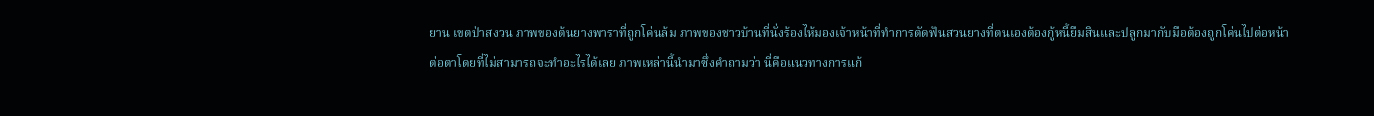ยาน เขตป่าสงวน ภาพของต้นยางพาราที่ถูกโค่นล้ม ภาพของชาวบ้านที่นั่งร้องไห้มองเจ้าหน้าที่ทำการตัดฟันสวนยางที่ตนเองต้องกู้หนี้ยืมสินและปลูกมากับมือต้องถูกโค่นไปต่อหน้าต่อตาโดยที่ไม่สามารถจะทำอะไรได้เลย ภาพเหล่านี้นำมาซึ่งคำถามว่า นี่คือแนวทางการแก้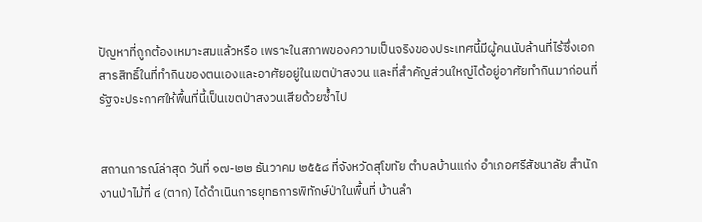ปัญหาที่ถูกต้องเหมาะสมแล้วหรือ เพราะในสภาพของความเป็นจริงของประเทศนี้มีผู้คนนับล้านที่ไร้ซึ่งเอกสารสิทธิ์ในที่ทำกินของตนเองและอาศัยอยู่ในเขตป่าสงวน และที่สำคัญส่วนใหญ่ได้อยู่อาศัยทำกินมาก่อนที่รัฐจะประกาศให้พื้นที่นี้เป็นเขตป่าสงวนเสียด้วยซ้ำไป


สถานการณ์ล่าสุด วันที่ ๑๗-๒๒ ธันวาคม ๒๕๕๘ ที่จังหวัดสุโขทัย ตำบลบ้านแก่ง อำเภอศรีสัชนาลัย สำนักงานป่าไม้ที่ ๔ (ตาก) ได้ดำเนินการยุทธการพิทักษ์ป่าในพื้นที่ บ้านลำ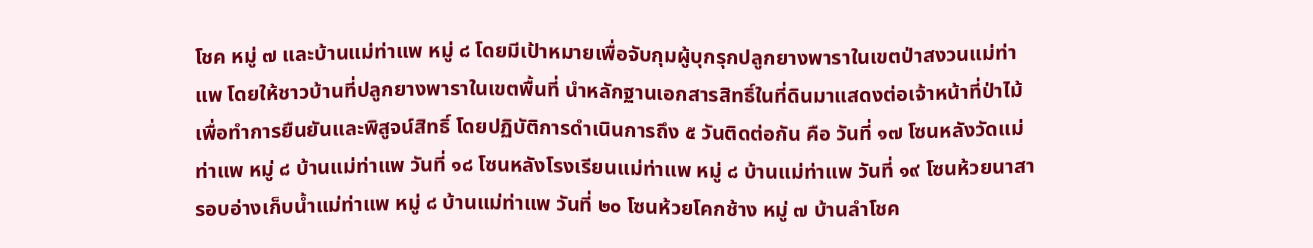โชค หมู่ ๗ และบ้านแม่ท่าแพ หมู่ ๘ โดยมีเป้าหมายเพื่อจับกุมผู้บุกรุกปลูกยางพาราในเขตป่าสงวนแม่ท่าแพ โดยให้ชาวบ้านที่ปลูกยางพาราในเขตพื้นที่ นำหลักฐานเอกสารสิทธิ์ในที่ดินมาแสดงต่อเจ้าหน้าที่ป่าไม้ เพื่อทำการยืนยันและพิสูจน์สิทธิ์ โดยปฏิบัติการดำเนินการถึง ๕ วันติดต่อกัน คือ วันที่ ๑๗ โซนหลังวัดแม่ท่าแพ หมู่ ๘ บ้านแม่ท่าแพ วันที่ ๑๘ โซนหลังโรงเรียนแม่ท่าแพ หมู่ ๘ บ้านแม่ท่าแพ วันที่ ๑๙ โซนห้วยนาสา รอบอ่างเก็บน้ำแม่ท่าแพ หมู่ ๘ บ้านแม่ท่าแพ วันที่ ๒๐ โซนห้วยโคกช้าง หมู่ ๗ บ้านลำโชค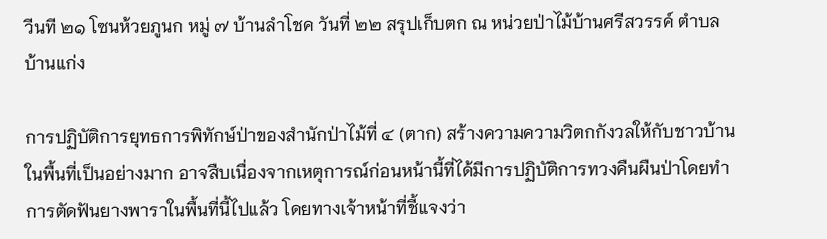วีนที ๒๑ โซนห้วยภูนก หมู่ ๗ บ้านลำโชค วันที่ ๒๒ สรุปเก็บตก ณ หน่วยป่าไม้บ้านศรีสวรรค์ ตำบลบ้านแก่ง

การปฏิบัติการยุทธการพิทักษ์ป่าของสำนักป่าไม้ที่ ๔ (ตาก) สร้างความความวิตกกังวลให้กับชาวบ้านในพื้นที่เป็นอย่างมาก อาจสืบเนื่องจากเหตุการณ์ก่อนหน้านี้ที่ได้มีการปฏิบัติการทวงคืนผืนป่าโดยทำการตัดฟันยางพาราในพื้นที่นี้ไปแล้ว โดยทางเจ้าหน้าที่ชี้แจงว่า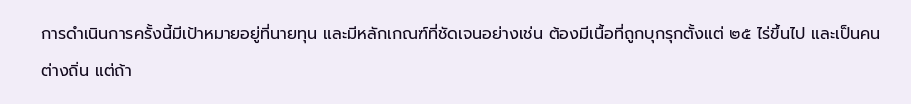การดำเนินการครั้งนี้มีเป้าหมายอยู่ที่นายทุน และมีหลักเกณฑ์ที่ชัดเจนอย่างเช่น ต้องมีเนื้อที่ถูกบุกรุกตั้งแต่ ๒๕ ไร่ขึ้นไป และเป็นคนต่างถิ่น แต่ถ้า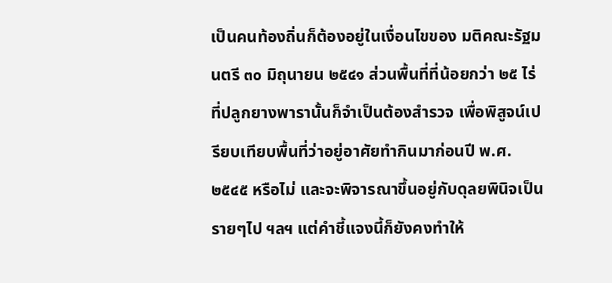เป็นคนท้องถิ่นก็ต้องอยู่ในเงื่อนไขของ มติคณะรัฐมนตรี ๓๐ มิถุนายน ๒๕๔๑ ส่วนพื้นที่ที่น้อยกว่า ๒๕ ไร่ ที่ปลูกยางพารานั้นก็จำเป็นต้องสำรวจ เพื่อพิสูจน์เปรียบเทียบพื้นที่ว่าอยู่อาศัยทำกินมาก่อนปี พ.ศ.๒๕๔๕ หรือไม่ และจะพิจารณาขึ้นอยู่กับดุลยพินิจเป็นรายๆไป ฯลฯ แต่คำชี้แจงนี้ก็ยังคงทำให้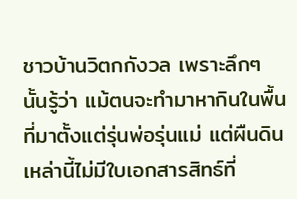ชาวบ้านวิตกกังวล เพราะลึกๆ นั้นรู้ว่า แม้ตนจะทำมาหากินในพื้นที่มาตั้งแต่รุ่นพ่อรุ่นแม่ แต่ผืนดินเหล่านี้ไม่มีใบเอกสารสิทธ์ที่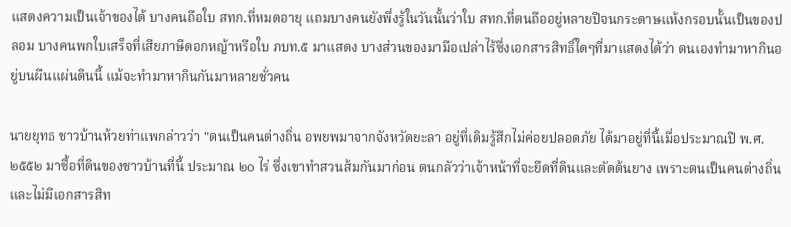แสดงความเป็นเจ้าของได้ บางคนถือใบ สทก.ที่หมดอายุ แถมบางคนยังพึ่งรู้ในวันนั้นว่าใบ สทก.ที่ตนถืออยู่หลายปีจนกระดาษแห้งกรอบนั้นเป็นของปลอม บางคนพกใบเสร็จที่เสียภาษีดอกหญ้าหรือใบ ภบท.๕ มาแสดง บางส่วนของมามือเปล่าไร้ซึ่งเอกสารสิทธิ์ใดๆที่มาแสดงได้ว่า ตนเองทำมาหากินอยู่บนผืนแผ่นดินนี้ แม้จะทำมาหากินกันมาหลายชั่วคน

นายยุทธ ชาวบ้านห้วยท่าแพกล่าวว่า "ตนเป็นคนต่างถิ่น อพยพมาจากจังหวัดยะลา อยู่ที่เดิมรู้สึกไม่ค่อยปลอดภัย ได้มาอยู่ที่นี้เมื่อประมาณปี พ.ศ.๒๕๕๒ มาซื้อที่ดินของชาวบ้านที่นี้ ประมาณ ๒๐ ไร่ ซึ่งเขาทำสวนส้มกันมาก่อน ตนกลัวว่าเจ้าหน้าที่จะยึดที่ดินและตัดต้นยาง เพราะตนเป็นคนต่างถิ่น และไม่มีเอกสารสิท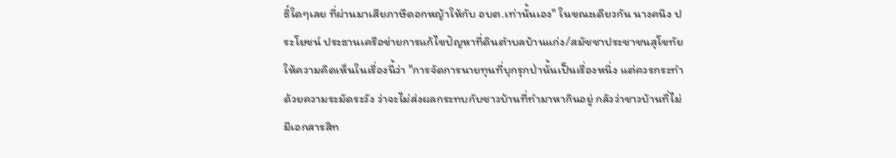ธิ์ใดๆเลย ที่ผ่านมาเสียภาษีดอกหญ้าให้กับ อบต.เท่านั้นเอง" ในขณะเดียวกัน นางคนึง ประโยชน์ ประธานเครือข่ายการแก้ไขปัญหาที่ดินตำบลบ้านแก่ง/สมัชชาประชาชนสุโขทัย ให้ความคิดเห็นในเรื่องนี้ว่า "การจัดการนายทุนที่บุกรุกป่านั้นเป็นเรื่องหนึ่ง แต่ควรกระทำด้วยความระมัดระวัง ว่าจะไม่ส่งผลกระทบกับชาวบ้านที่ทำมาหากินอยู่ กลัวว่าชาวบ้านที่ไม่มีเอกสารสิท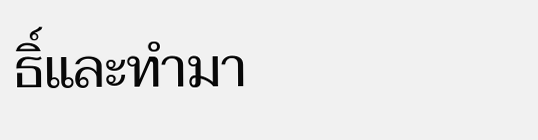ธิ์และทำมา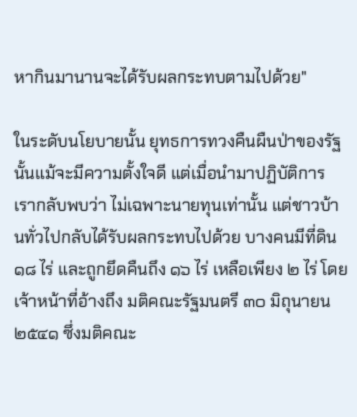หากินมานานจะได้รับผลกระทบตามไปด้วย"

ในระดับนโยบายนั้น ยุทธการทวงคืนผืนป่าของรัฐนั้นแม้จะมีความตั้งใจดี แต่เมื่อนำมาปฏิบัติการ เรากลับพบว่า ไม่เฉพาะนายทุนเท่านั้น แต่ชาวบ้านทั่วไปกลับได้รับผลกระทบไปด้วย บางคนมีที่ดิน ๑๘ ไร่ และถูกยึดคืนถึง ๑๖ ไร่ เหลือเพียง ๒ ไร่ โดยเจ้าหน้าที่อ้างถึง มติคณะรัฐมนตรี ๓๐ มิถุนายน ๒๕๔๑ ซึ่งมติคณะ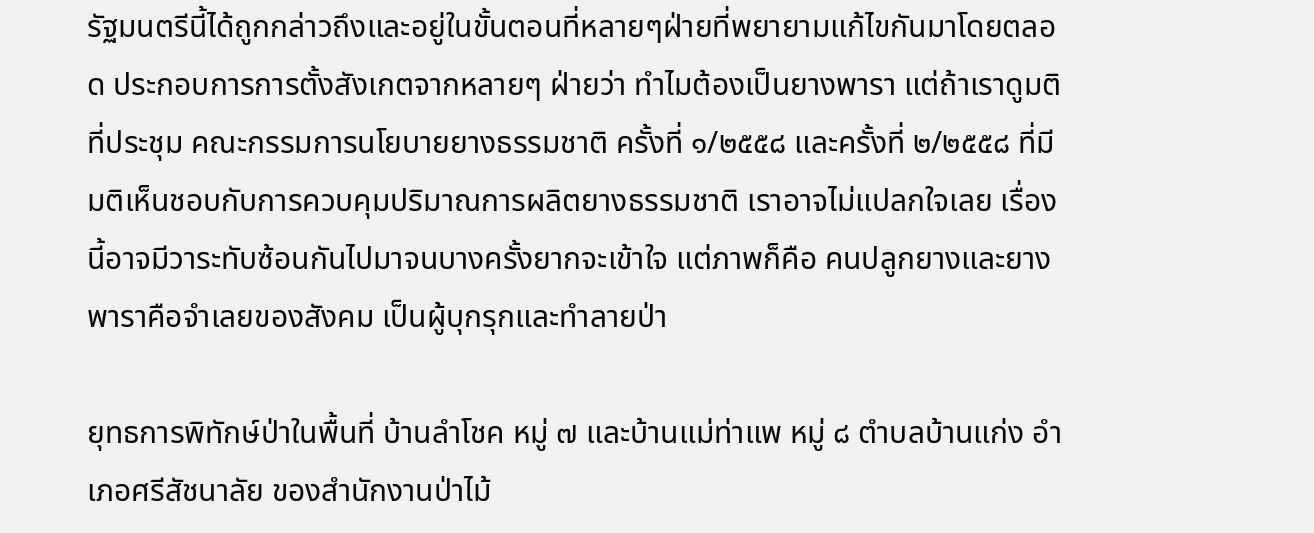รัฐมนตรีนี้ได้ถูกกล่าวถึงและอยู่ในขั้นตอนที่หลายๆฝ่ายที่พยายามแก้ไขกันมาโดยตลอด ประกอบการการตั้งสังเกตจากหลายๆ ฝ่ายว่า ทำไมต้องเป็นยางพารา แต่ถ้าเราดูมติที่ประชุม คณะกรรมการนโยบายยางธรรมชาติ ครั้งที่ ๑/๒๕๕๘ และครั้งที่ ๒/๒๕๕๘ ที่มีมติเห็นชอบกับการควบคุมปริมาณการผลิตยางธรรมชาติ เราอาจไม่แปลกใจเลย เรื่องนี้อาจมีวาระทับซ้อนกันไปมาจนบางครั้งยากจะเข้าใจ แต่ภาพก็คือ คนปลูกยางและยางพาราคือจำเลยของสังคม เป็นผู้บุกรุกและทำลายป่า

ยุทธการพิทักษ์ป่าในพื้นที่ บ้านลำโชค หมู่ ๗ และบ้านแม่ท่าแพ หมู่ ๘ ตำบลบ้านแก่ง อำเภอศรีสัชนาลัย ของสำนักงานป่าไม้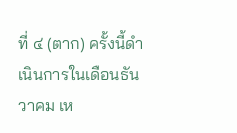ที่ ๔ (ตาก) ครั้งนี้ดำเนินการในเดือนธันวาคม เห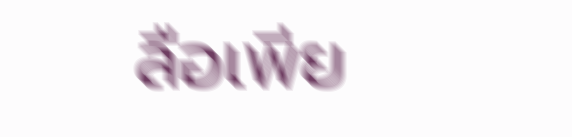ลือเพีย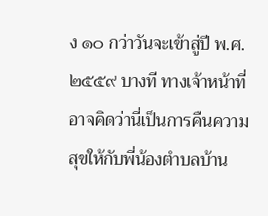ง ๑๐ กว่าวันจะเข้าสู่ปี พ.ศ.๒๕๕๙ บางที ทางเจ้าหน้าที่อาจคิดว่านี่เป็นการคืนความสุขให้กับพี่น้องตำบลบ้าน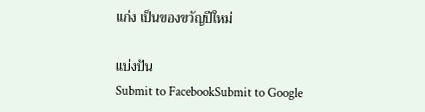แก่ง เป็นของขวัญปีใหม่

แบ่งปัน
Submit to FacebookSubmit to Google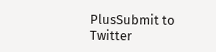PlusSubmit to Twitter